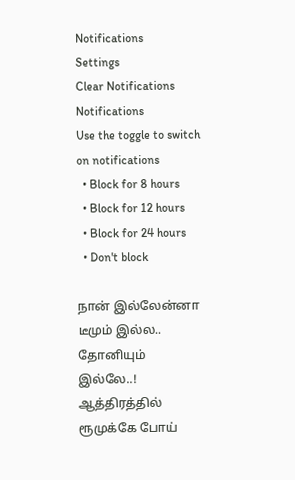Notifications
Settings
Clear Notifications
Notifications
Use the toggle to switch on notifications
  • Block for 8 hours
  • Block for 12 hours
  • Block for 24 hours
  • Don't block

நான் இல்லேன்னா டீமும் இல்ல.. தோனியும் இல்லே..! ஆத்திரத்தில் ரூமுக்கே போய்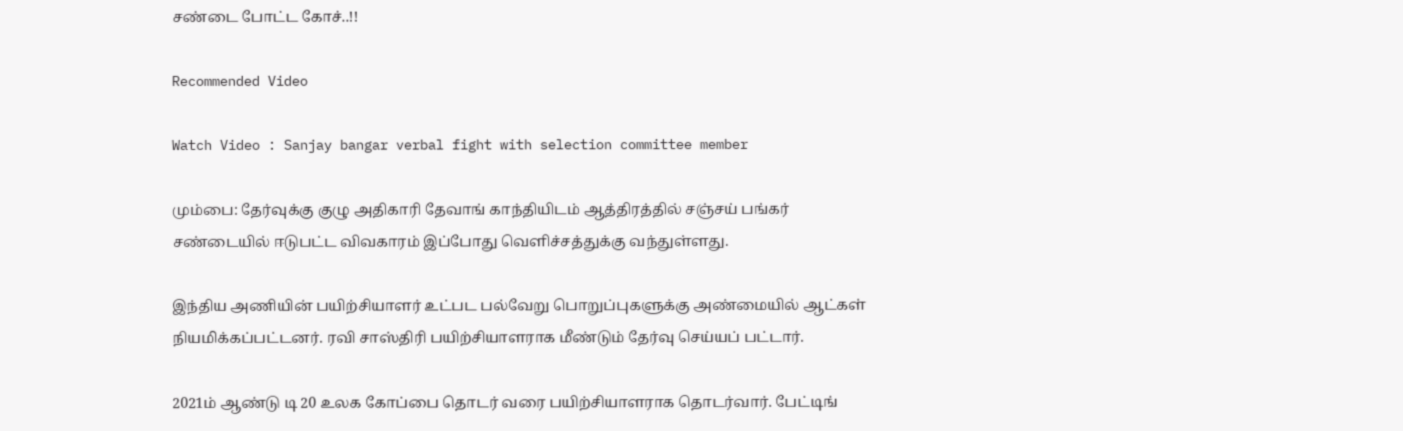சண்டை போட்ட கோச்..!!

Recommended Video

Watch Video : Sanjay bangar verbal fight with selection committee member

மும்பை: தேர்வுக்கு குழு அதிகாரி தேவாங் காந்தியிடம் ஆத்திரத்தில் சஞ்சய் பங்கர் சண்டையில் ஈடுபட்ட விவகாரம் இப்போது வெளிச்சத்துக்கு வந்துள்ளது.

இந்திய அணியின் பயிற்சியாளர் உட்பட பல்வேறு பொறுப்புகளுக்கு அண்மையில் ஆட்கள் நியமிக்கப்பட்டனர். ரவி சாஸ்திரி பயிற்சியாளராக மீண்டும் தேர்வு செய்யப் பட்டார்.

2021ம் ஆண்டு டி 20 உலக கோப்பை தொடர் வரை பயிற்சியாளராக தொடர்வார். பேட்டிங்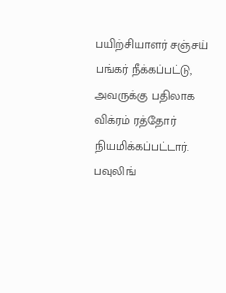பயிற்சியாளர் சஞ்சய் பங்கர் நீக்கப்பட்டு, அவருக்கு பதிலாக விக்ரம் ரத்தோர் நியமிக்கப்பட்டார். பவுலிங்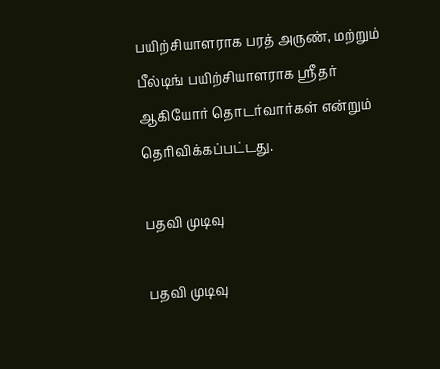பயிற்சியாளராக பரத் அருண், மற்றும் பீல்டிங் பயிற்சியாளராக ஸ்ரீதர் ஆகியோர் தொடர்வார்கள் என்றும் தெரிவிக்கப்பட்டது.

பதவி முடிவு

பதவி முடிவு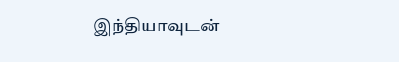இந்தியாவுடன்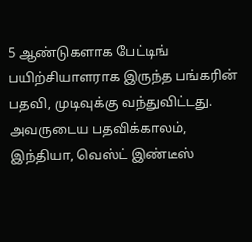5 ஆண்டுகளாக பேட்டிங் பயிற்சியாளராக இருந்த பங்கரின் பதவி, முடிவுக்கு வந்துவிட்டது. அவருடைய பதவிக்காலம், இந்தியா, வெஸ்ட் இண்டீஸ்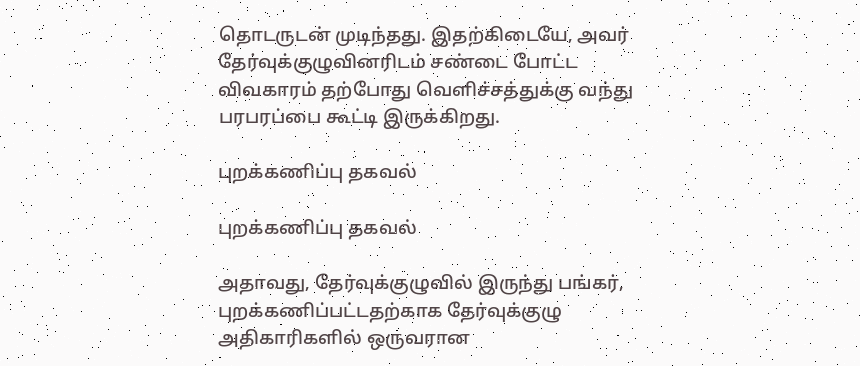தொடருடன் முடிந்தது. இதற்கிடையே, அவர் தேர்வுக்குழுவினரிடம் சண்டை போட்ட விவகாரம் தற்போது வெளிச்சத்துக்கு வந்து பரபரப்பை கூட்டி இருக்கிறது.

புறக்கணிப்பு தகவல்

புறக்கணிப்பு தகவல்

அதாவது, தேர்வுக்குழுவில் இருந்து பங்கர், புறக்கணிப்பட்டதற்காக தேர்வுக்குழு அதிகாரிகளில் ஒருவரான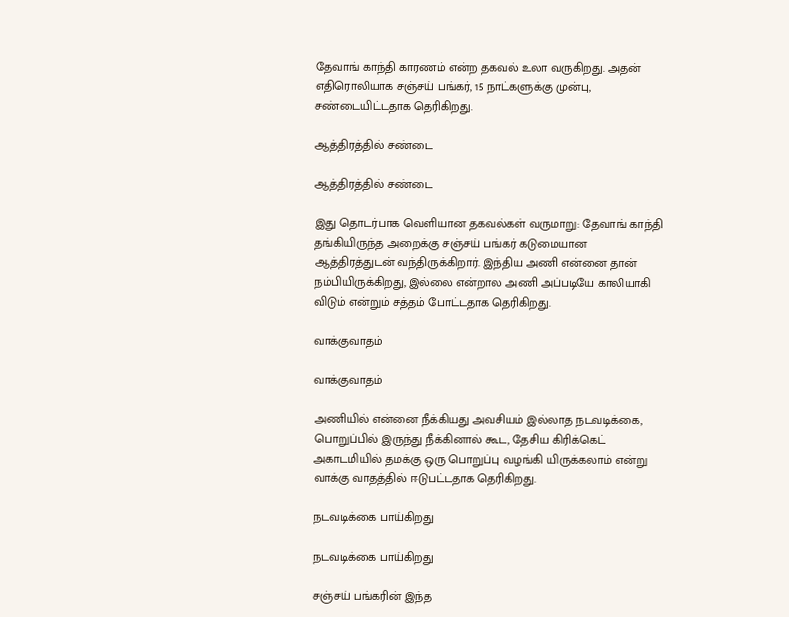தேவாங் காந்தி காரணம் என்ற தகவல் உலா வருகிறது. அதன் எதிரொலியாக சஞ்சய் பங்கர், 15 நாட்களுக்கு முன்பு, சண்டையிட்டதாக தெரிகிறது.

ஆத்திரத்தில் சண்டை

ஆத்திரத்தில் சண்டை

இது தொடர்பாக வெளியான தகவல்கள் வருமாறு: தேவாங் காந்தி தங்கியிருந்த அறைக்கு சஞ்சய் பங்கர் கடுமையான ஆத்திரத்துடன் வந்திருக்கிறார். இந்திய அணி என்னை தான் நம்பியிருக்கிறது, இல்லை என்றால அணி அப்படியே காலியாகி விடும் என்றும் சத்தம் போட்டதாக தெரிகிறது.

வாக்குவாதம்

வாக்குவாதம்

அணியில் என்னை நீக்கியது அவசியம் இல்லாத நடவடிக்கை, பொறுப்பில் இருந்து நீக்கினால் கூட, தேசிய கிரிக்கெட் அகாடமியில் தமக்கு ஒரு பொறுப்பு வழங்கி யிருக்கலாம் என்று வாக்கு வாதத்தில் ஈடுபட்டதாக தெரிகிறது.

நடவடிக்கை பாய்கிறது

நடவடிக்கை பாய்கிறது

சஞ்சய் பங்கரின் இந்த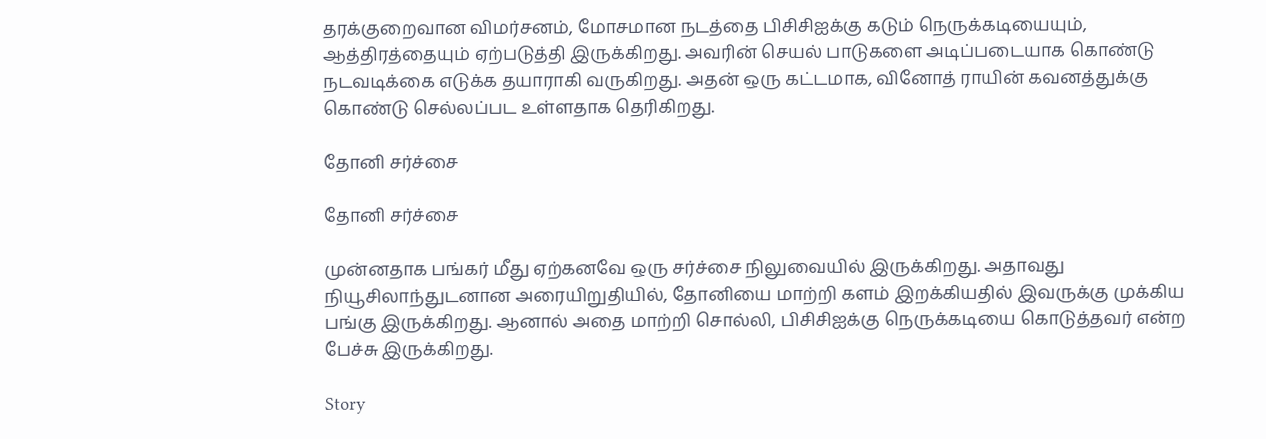தரக்குறைவான விமர்சனம், மோசமான நடத்தை பிசிசிஐக்கு கடும் நெருக்கடியையும், ஆத்திரத்தையும் ஏற்படுத்தி இருக்கிறது. அவரின் செயல் பாடுகளை அடிப்படையாக கொண்டு நடவடிக்கை எடுக்க தயாராகி வருகிறது. அதன் ஒரு கட்டமாக, வினோத் ராயின் கவனத்துக்கு கொண்டு செல்லப்பட உள்ளதாக தெரிகிறது.

தோனி சர்ச்சை

தோனி சர்ச்சை

முன்னதாக பங்கர் மீது ஏற்கனவே ஒரு சர்ச்சை நிலுவையில் இருக்கிறது. அதாவது நியூசிலாந்துடனான அரையிறுதியில், தோனியை மாற்றி களம் இறக்கியதில் இவருக்கு முக்கிய பங்கு இருக்கிறது. ஆனால் அதை மாற்றி சொல்லி, பிசிசிஐக்கு நெருக்கடியை கொடுத்தவர் என்ற பேச்சு இருக்கிறது.

Story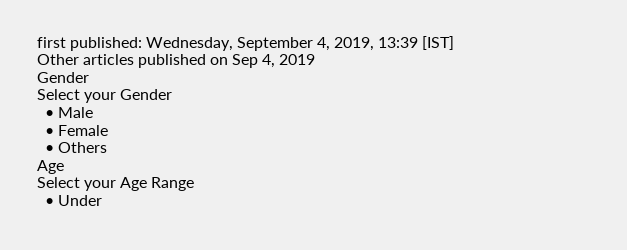first published: Wednesday, September 4, 2019, 13:39 [IST]
Other articles published on Sep 4, 2019
Gender
Select your Gender
  • Male
  • Female
  • Others
Age
Select your Age Range
  • Under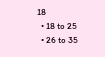18
  • 18 to 25
  • 26 to 35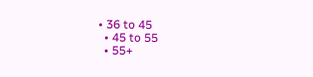• 36 to 45
  • 45 to 55
  • 55+